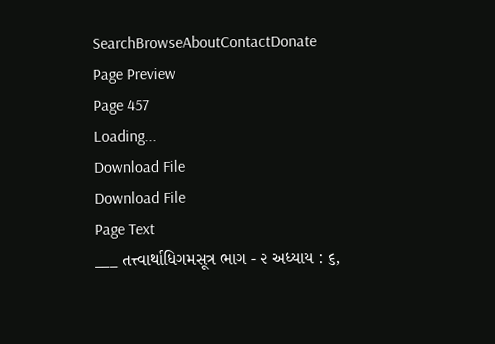SearchBrowseAboutContactDonate
Page Preview
Page 457
Loading...
Download File
Download File
Page Text
___ તત્ત્વાર્થાધિગમસૂત્ર ભાગ - ૨ અધ્યાય : ૬,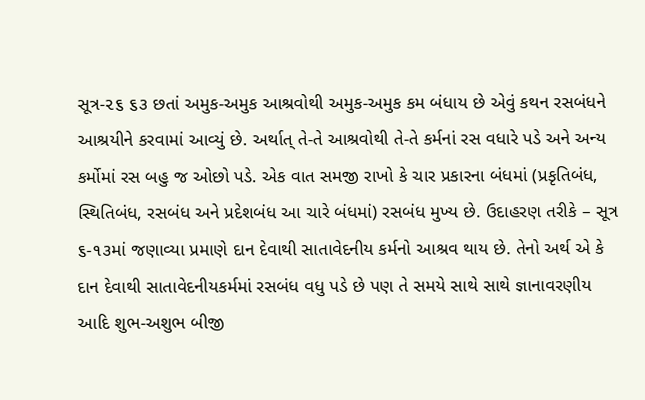સૂત્ર-૨૬ ૬૩ છતાં અમુક-અમુક આશ્રવોથી અમુક-અમુક કમ બંધાય છે એવું કથન રસબંધને આશ્રયીને કરવામાં આવ્યું છે. અર્થાત્ તે-તે આશ્રવોથી તે-તે કર્મનાં રસ વધારે પડે અને અન્ય કર્મોમાં રસ બહુ જ ઓછો પડે. એક વાત સમજી રાખો કે ચાર પ્રકારના બંધમાં (પ્રકૃતિબંધ, સ્થિતિબંધ, રસબંધ અને પ્રદેશબંધ આ ચારે બંધમાં) રસબંધ મુખ્ય છે. ઉદાહરણ તરીકે – સૂત્ર ૬-૧૩માં જણાવ્યા પ્રમાણે દાન દેવાથી સાતાવેદનીય કર્મનો આશ્રવ થાય છે. તેનો અર્થ એ કે દાન દેવાથી સાતાવેદનીયકર્મમાં રસબંધ વધુ પડે છે પણ તે સમયે સાથે સાથે જ્ઞાનાવરણીય આદિ શુભ-અશુભ બીજી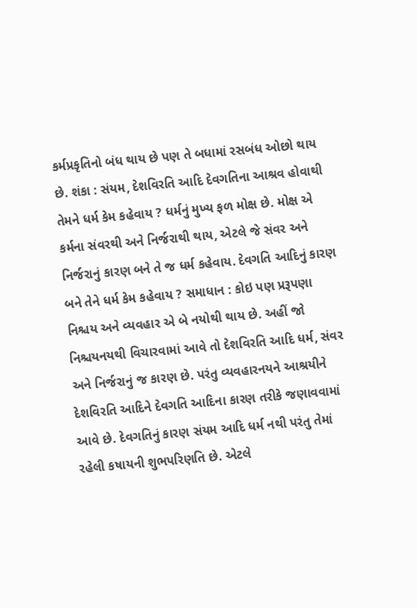કર્મપ્રકૃતિનો બંધ થાય છે પણ તે બધામાં રસબંધ ઓછો થાય છે. શંકા : સંયમ, દેશવિરતિ આદિ દેવગતિના આશ્રવ હોવાથી તેમને ધર્મ કેમ કહેવાય ? ધર્મનું મુખ્ય ફળ મોક્ષ છે. મોક્ષ એ કર્મના સંવરથી અને નિર્જરાથી થાય, એટલે જે સંવર અને નિર્જરાનું કારણ બને તે જ ધર્મ કહેવાય. દેવગતિ આદિનું કારણ બને તેને ધર્મ કેમ કહેવાય ? સમાધાન : કોઇ પણ પ્રરૂપણા નિશ્ચય અને વ્યવહાર એ બે નયોથી થાય છે. અહીં જો નિશ્ચયનયથી વિચારવામાં આવે તો દેશવિરતિ આદિ ધર્મ, સંવર અને નિર્જરાનું જ કારણ છે. પરંતુ વ્યવહારનયને આશ્રયીને દેશવિરતિ આદિને દેવગતિ આદિના કારણ તરીકે જણાવવામાં આવે છે. દેવગતિનું કારણ સંયમ આદિ ધર્મ નથી પરંતુ તેમાં રહેલી કષાયની શુભપરિણતિ છે. એટલે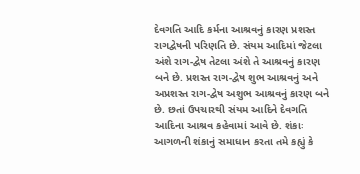દેવગતિ આદિ કર્મના આશ્રવનું કારણ પ્રશસ્ત રાગદ્વેષની પરિણતિ છે. સંયમ આદિમાં જેટલા અંશે રાગ-દ્વેષ તેટલા અંશે તે આશ્રવનું કારણ બને છે. પ્રશસ્ત રાગ-દ્વેષ શુભ આશ્રવનું અને અપ્રશસ્ત રાગ-દ્વેષ અશુભ આશ્રવનું કારણ બને છે. છતાં ઉપચારથી સંયમ આદિને દેવગતિ આદિના આશ્રવ કહેવામાં આવે છે. શંકાઃ આગળની શંકાનું સમાધાન કરતા તમે કહ્યું કે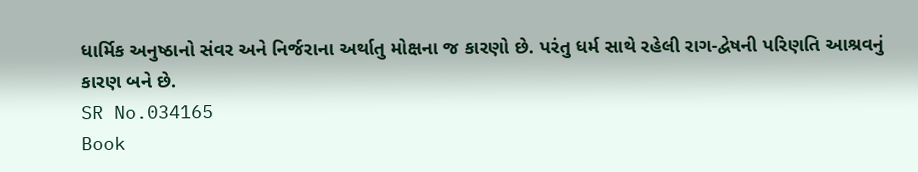ધાર્મિક અનુષ્ઠાનો સંવર અને નિર્જરાના અર્થાતુ મોક્ષના જ કારણો છે. પરંતુ ધર્મ સાથે રહેલી રાગ-દ્વેષની પરિણતિ આશ્રવનું કારણ બને છે.
SR No.034165
Book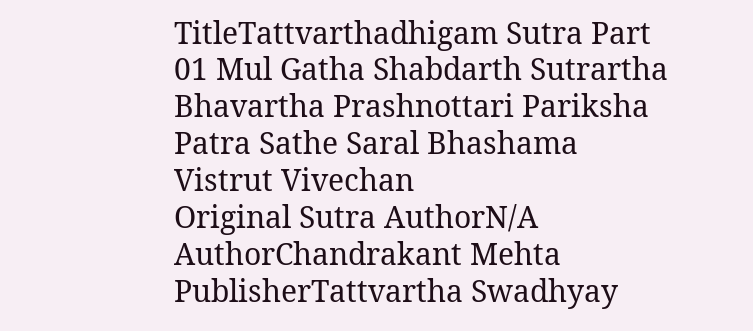TitleTattvarthadhigam Sutra Part 01 Mul Gatha Shabdarth Sutrartha Bhavartha Prashnottari Pariksha Patra Sathe Saral Bhashama Vistrut Vivechan
Original Sutra AuthorN/A
AuthorChandrakant Mehta
PublisherTattvartha Swadhyay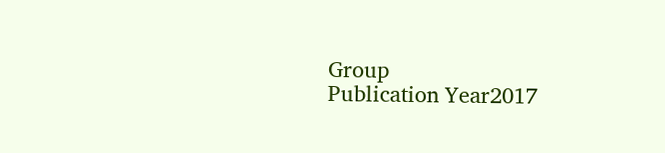Group
Publication Year2017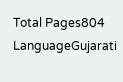Total Pages804
LanguageGujarati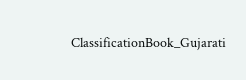ClassificationBook_Gujarati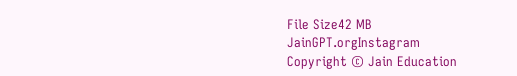File Size42 MB
JainGPT.orgInstagram
Copyright © Jain Education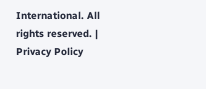International. All rights reserved. | Privacy Policy